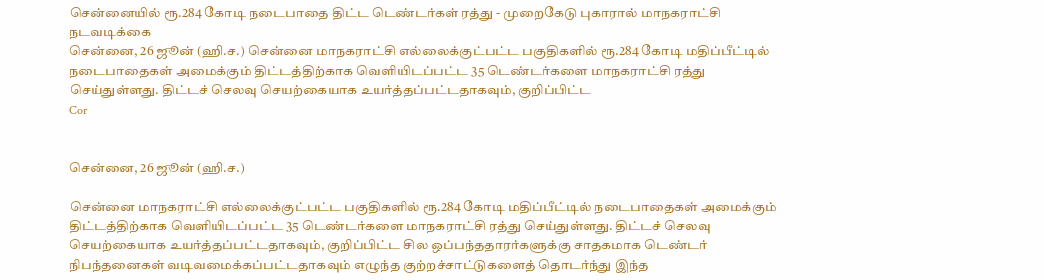சென்னையில் ரூ.284 கோடி நடைபாதை திட்ட டெண்டர்கள் ரத்து - முறைகேடு புகாரால் மாநகராட்சி நடவடிக்கை
சென்னை, 26 ஜூன் (ஹி.ச.) சென்னை மாநகராட்சி எல்லைக்குட்பட்ட பகுதிகளில் ரூ.284 கோடி மதிப்பீட்டில் நடைபாதைகள் அமைக்கும் திட்டத்திற்காக வெளியிடப்பட்ட 35 டெண்டர்களை மாநகராட்சி ரத்து செய்துள்ளது. திட்டச் செலவு செயற்கையாக உயர்த்தப்பட்டதாகவும், குறிப்பிட்ட
Cor


சென்னை, 26 ஜூன் (ஹி.ச.)

சென்னை மாநகராட்சி எல்லைக்குட்பட்ட பகுதிகளில் ரூ.284 கோடி மதிப்பீட்டில் நடைபாதைகள் அமைக்கும் திட்டத்திற்காக வெளியிடப்பட்ட 35 டெண்டர்களை மாநகராட்சி ரத்து செய்துள்ளது. திட்டச் செலவு செயற்கையாக உயர்த்தப்பட்டதாகவும், குறிப்பிட்ட சில ஒப்பந்ததாரர்களுக்கு சாதகமாக டெண்டர் நிபந்தனைகள் வடிவமைக்கப்பட்டதாகவும் எழுந்த குற்றச்சாட்டுகளைத் தொடர்ந்து இந்த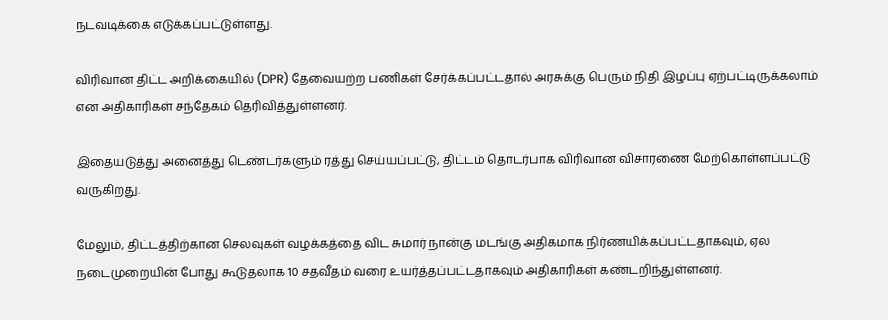நடவடிக்கை எடுக்கப்பட்டுள்ளது.

விரிவான திட்ட அறிக்கையில் (DPR) தேவையற்ற பணிகள் சேர்க்கப்பட்டதால் அரசுக்கு பெரும் நிதி இழப்பு ஏற்பட்டிருக்கலாம் என அதிகாரிகள் சந்தேகம் தெரிவித்துள்ளனர்.

இதையடுத்து அனைத்து டெண்டர்களும் ரத்து செய்யப்பட்டு, திட்டம் தொடர்பாக விரிவான விசாரணை மேற்கொள்ளப்பட்டு வருகிறது.

மேலும், திட்டத்திற்கான செலவுகள் வழக்கத்தை விட சுமார் நான்கு மடங்கு அதிகமாக நிர்ணயிக்கப்பட்டதாகவும், ஏல நடைமுறையின் போது கூடுதலாக 10 சதவீதம் வரை உயர்த்தப்பட்டதாகவும் அதிகாரிகள் கண்டறிந்துள்ளனர்.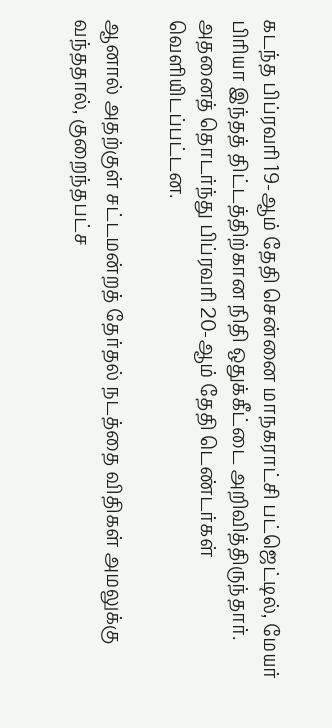கடந்த பிப்ரவரி 19-ஆம் தேதி சென்னை மாநகராட்சி பட்ஜெட்டில், மேயர் பிரியா இந்தத் திட்டத்திற்கான நிதி ஒதுக்கீட்டை அறிவித்திருந்தார். அதனைத் தொடர்ந்து பிப்ரவரி 20-ஆம் தேதி டெண்டர்கள் வெளியிடப்பட்டன.

ஆனால் அதற்குள் சட்டமன்றத் தேர்தல் நடத்தை விதிகள் அமலுக்கு வந்ததால், குறைந்தபட்ச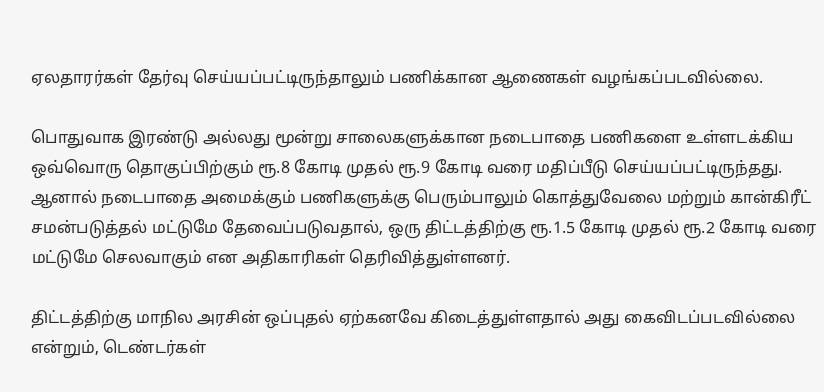ஏலதாரர்கள் தேர்வு செய்யப்பட்டிருந்தாலும் பணிக்கான ஆணைகள் வழங்கப்படவில்லை.

பொதுவாக இரண்டு அல்லது மூன்று சாலைகளுக்கான நடைபாதை பணிகளை உள்ளடக்கிய ஒவ்வொரு தொகுப்பிற்கும் ரூ.8 கோடி முதல் ரூ.9 கோடி வரை மதிப்பீடு செய்யப்பட்டிருந்தது. ஆனால் நடைபாதை அமைக்கும் பணிகளுக்கு பெரும்பாலும் கொத்துவேலை மற்றும் கான்கிரீட் சமன்படுத்தல் மட்டுமே தேவைப்படுவதால், ஒரு திட்டத்திற்கு ரூ.1.5 கோடி முதல் ரூ.2 கோடி வரை மட்டுமே செலவாகும் என அதிகாரிகள் தெரிவித்துள்ளனர்.

திட்டத்திற்கு மாநில அரசின் ஒப்புதல் ஏற்கனவே கிடைத்துள்ளதால் அது கைவிடப்படவில்லை என்றும், டெண்டர்கள்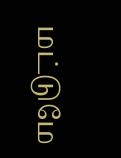மட்டுமே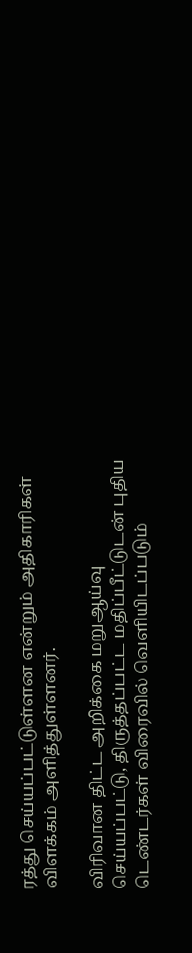ரத்து செய்யப்பட்டுள்ளன என்றும் அதிகாரிகள் விளக்கம் அளித்துள்ளனர்.

விரிவான திட்ட அறிக்கை மறுஆய்வு செய்யப்பட்டு, திருத்தப்பட்ட மதிப்பீட்டுடன் புதிய டெண்டர்கள் விரைவில் வெளியிடப்படும்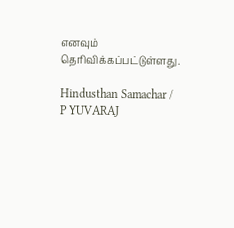எனவும் தெரிவிக்கப்பட்டுள்ளது.

Hindusthan Samachar / P YUVARAJ